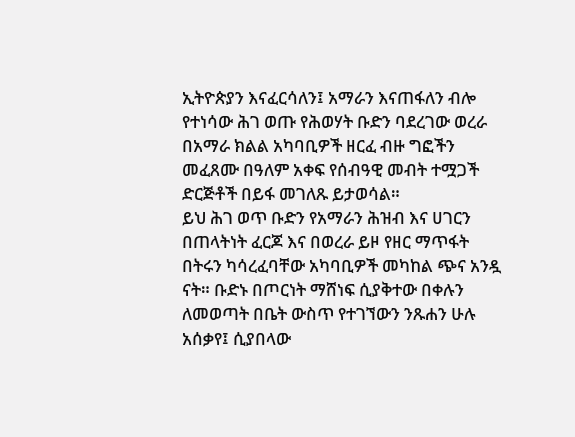ኢትዮጵያን እናፈርሳለን፤ አማራን እናጠፋለን ብሎ የተነሳው ሕገ ወጡ የሕወሃት ቡድን ባደረገው ወረራ በአማራ ክልል አካባቢዎች ዘርፈ ብዙ ግፎችን መፈጸሙ በዓለም አቀፍ የሰብዓዊ መብት ተሟጋች ድርጅቶች በይፋ መገለጹ ይታወሳል።
ይህ ሕገ ወጥ ቡድን የአማራን ሕዝብ እና ሀገርን በጠላትነት ፈርጆ እና በወረራ ይዞ የዘር ማጥፋት በትሩን ካሳረፈባቸው አካባቢዎች መካከል ጭና አንዷ ናት። ቡድኑ በጦርነት ማሸነፍ ሲያቅተው በቀሉን ለመወጣት በቤት ውስጥ የተገኘውን ንጹሐን ሁሉ አሰቃየ፤ ሲያበላው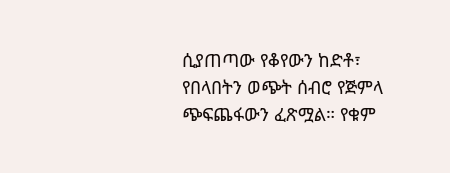ሲያጠጣው የቆየውን ከድቶ፣ የበላበትን ወጭት ሰብሮ የጅምላ ጭፍጨፋውን ፈጽሟል። የቁም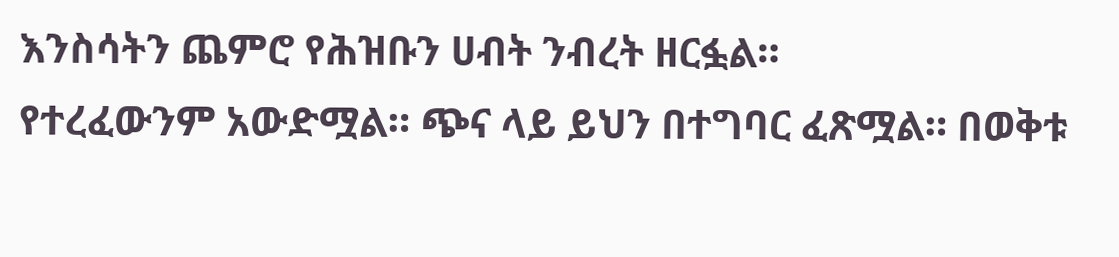እንስሳትን ጨምሮ የሕዝቡን ሀብት ንብረት ዘርፏል።
የተረፈውንም አውድሟል። ጭና ላይ ይህን በተግባር ፈጽሟል። በወቅቱ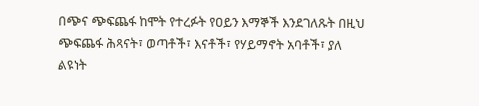በጭና ጭፍጨፋ ከሞት የተረፉት የዐይን እማኞች እንደገለጹት በዚህ ጭፍጨፋ ሕጻናት፣ ወጣቶች፣ እናቶች፣ የሃይማኖት አባቶች፣ ያለ ልዩነት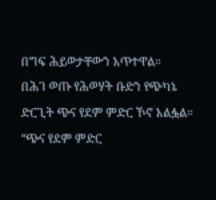በግፍ ሕይወታቸውን አጥተዋል።
በሕገ ወጡ የሕወሃት ቡድን የጭካኔ ድርጊት ጭና የደም ምድር ኾኖ አልፏል። “ጭና የደም ምድር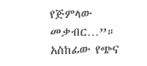የጅምላው መቃብር…”።
አስከፊው የጭና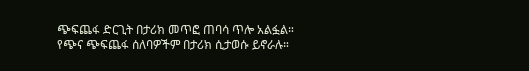ጭፍጨፋ ድርጊት በታሪክ መጥፎ ጠባሳ ጥሎ አልፏል። የጭና ጭፍጨፋ ሰለባዎችም በታሪክ ሲታወሱ ይኖራሉ።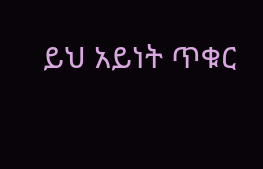ይህ አይነት ጥቁር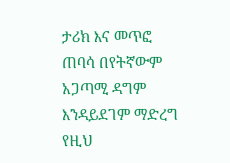ታሪክ እና መጥፎ ጠባሳ በየትኛውም አጋጣሚ ዳግም እንዳይደገም ማድረግ የዚህ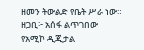ዘመን ትውልድ የቤት ሥራ ነው።
ዘጋቢ፦ አሰፋ ልጥገበው
የአሚኮ ዲጂታል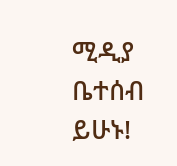ሚዲያ ቤተሰብ ይሁኑ!